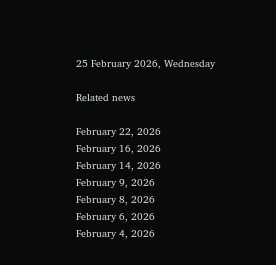25 February 2026, Wednesday

Related news

February 22, 2026
February 16, 2026
February 14, 2026
February 9, 2026
February 8, 2026
February 6, 2026
February 4, 2026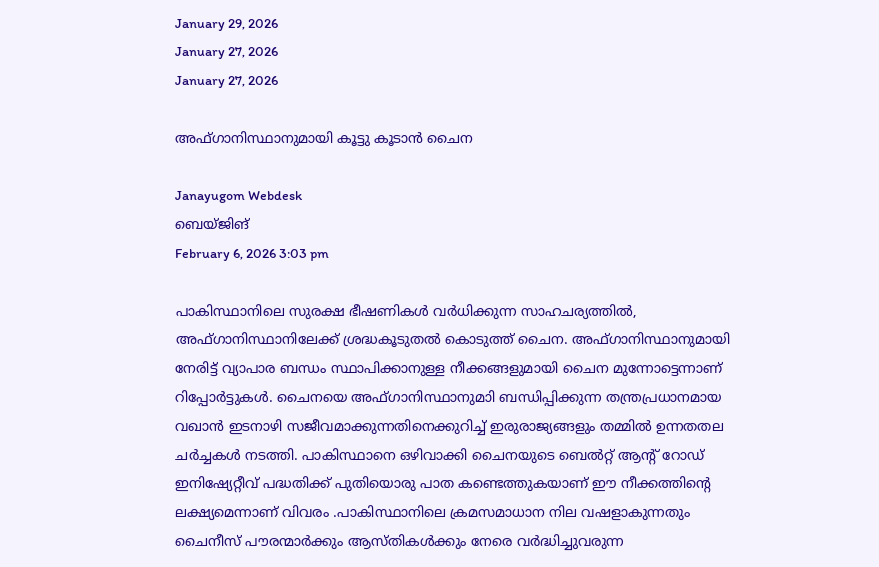January 29, 2026
January 27, 2026
January 27, 2026

അഫ്ഗാനിസ്ഥാനുമായി കൂട്ടു കൂടാന്‍ ചൈന

Janayugom Webdesk
ബെയ്ജിങ്
February 6, 2026 3:03 pm

പാകിസ്ഥാനിലെ സുരക്ഷ ഭീഷണികള്‍ വര്‍ധിക്കുന്ന സാഹചര്യത്തില്‍, അഫ്ഗാനിസ്ഥാനിലേക്ക് ശ്രദ്ധകൂടുതല്‍ കൊടുത്ത് ചൈന. അഫ്ഗാനിസ്ഥാനുമായി നേരിട്ട് വ്യാപാര ബന്ധം സ്ഥാപിക്കാനുള്ള നീക്കങ്ങളുമായി ചൈന മുന്നോട്ടെന്നാണ് റിപ്പോര്‍ട്ടുകള്‍. ചൈനയെ അഫ്ഗാനിസ്ഥാനുമാി ബന്ധിപ്പിക്കുന്ന തന്ത്രപ്രധാനമായ വഖാന്‍ ഇടനാഴി സജീവമാക്കുന്നതിനെക്കുറിച്ച് ഇരുരാജ്യങ്ങളും തമ്മില്‍ ഉന്നതതല ചര്‍ച്ചകള്‍ നടത്തി. പാകിസ്ഥാനെ ഒഴിവാക്കി ചൈനയുടെ ബെല്‍റ്റ് ആന്റ് റോഡ് ഇനിഷ്യേറ്റീവ് പദ്ധതിക്ക് പുതിയൊരു പാത കണ്ടെത്തുകയാണ് ഈ നീക്കത്തിന്റെ ലക്ഷ്യമെന്നാണ് വിവരം .പാകിസ്ഥാനിലെ ക്രമസമാധാന നില വഷളാകുന്നതും ചൈനീസ് പൗരന്മാർക്കും ആസ്തികൾക്കും നേരെ വർദ്ധിച്ചുവരുന്ന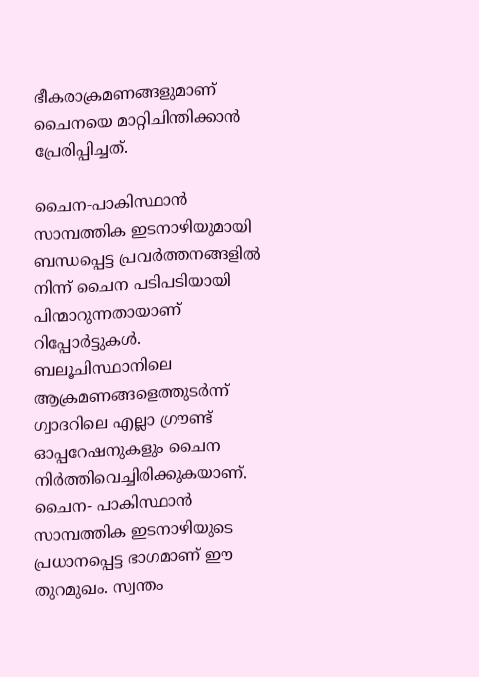ഭീകരാക്രമണങ്ങളുമാണ് ചൈനയെ മാറ്റിചിന്തിക്കാൻ പ്രേരിപ്പിച്ചത്.

ചൈന‑പാകിസ്ഥാന്‍ സാമ്പത്തിക ഇടനാഴിയുമായി ബന്ധപ്പെട്ട പ്രവർത്തനങ്ങളിൽ നിന്ന് ചൈന പടിപടിയായി പിന്മാറുന്നതായാണ് റിപ്പോർട്ടുകൾ. ബലൂചിസ്ഥാനിലെ ആക്രമണങ്ങളെത്തുടർന്ന് ഗ്വാദറിലെ എല്ലാ ഗ്രൗണ്ട് ഓപ്പറേഷനുകളും ചൈന നിർത്തിവെച്ചിരിക്കുകയാണ്. ചൈന- പാകിസ്ഥാന്‍ സാമ്പത്തിക ഇടനാഴിയുടെ പ്രധാനപ്പെട്ട ഭാഗമാണ് ഈ തുറമുഖം. സ്വന്തം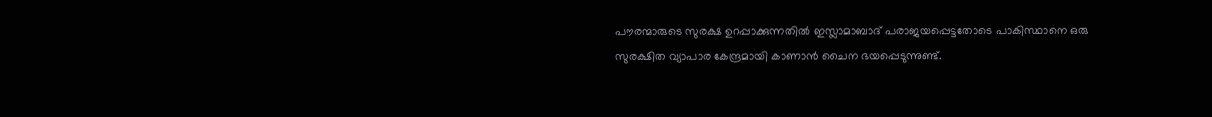പൗരന്മാരുടെ സുരക്ഷ ഉറപ്പാക്കുന്നതിൽ ഇസ്ലാമാബാദ് പരാജയപ്പെട്ടതോടെ പാകിസ്ഥാനെ ഒരു സുരക്ഷിത വ്യാപാര കേന്ദ്രമായി കാണാൻ ചൈന ഭയപ്പെടുന്നുണ്ട്.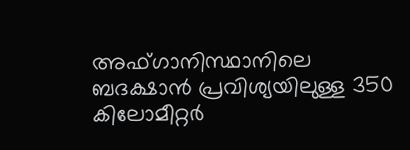അഫ്ഗാനിസ്ഥാനിലെ ബദക്ഷാൻ പ്രവിശ്യയിലുള്ള 350 കിലോമീറ്റർ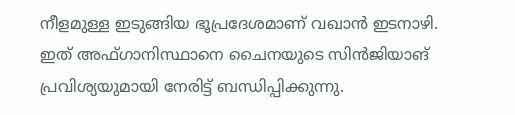നീളമുള്ള ഇടുങ്ങിയ ഭൂപ്രദേശമാണ് വഖാൻ ഇടനാഴി. ഇത് അഫ്ഗാനിസ്ഥാനെ ചൈനയുടെ സിൻജിയാങ് പ്രവിശ്യയുമായി നേരിട്ട് ബന്ധിപ്പിക്കുന്നു.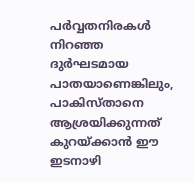പർവ്വതനിരകൾ നിറഞ്ഞ ദുർഘടമായ പാതയാണെങ്കിലും, പാകിസ്താനെ ആശ്രയിക്കുന്നത് കുറയ്ക്കാൻ ഈ ഇടനാഴി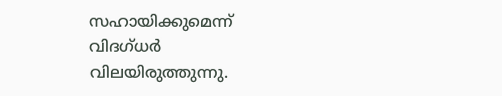സഹായിക്കുമെന്ന് വിദഗ്ധർ വിലയിരുത്തുന്നു.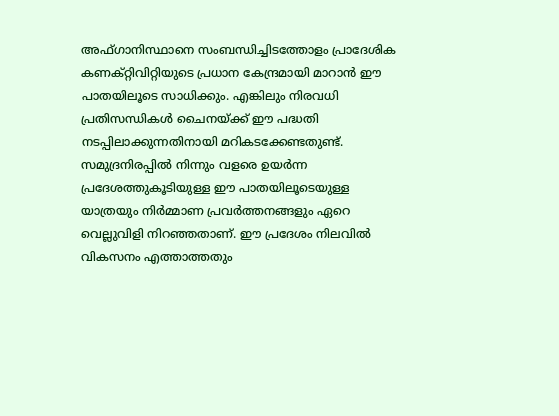അഫ്ഗാനിസ്ഥാനെ സംബന്ധിച്ചിടത്തോളം പ്രാദേശിക കണക്റ്റിവിറ്റിയുടെ പ്രധാന കേന്ദ്രമായി മാറാൻ ഈ പാതയിലൂടെ സാധിക്കും. എങ്കിലും നിരവധി പ്രതിസന്ധികൾ ചൈനയ്ക്ക് ഈ പദ്ധതി നടപ്പിലാക്കുന്നതിനായി മറികടക്കേണ്ടതുണ്ട്. സമുദ്രനിരപ്പിൽ നിന്നും വളരെ ഉയർന്ന പ്രദേശത്തുകൂടിയുള്ള ഈ പാതയിലൂടെയുള്ള യാത്രയും നിർമ്മാണ പ്രവർത്തനങ്ങളും ഏറെ വെല്ലുവിളി നിറഞ്ഞതാണ്. ഈ പ്രദേശം നിലവിൽ വികസനം എത്താത്തതും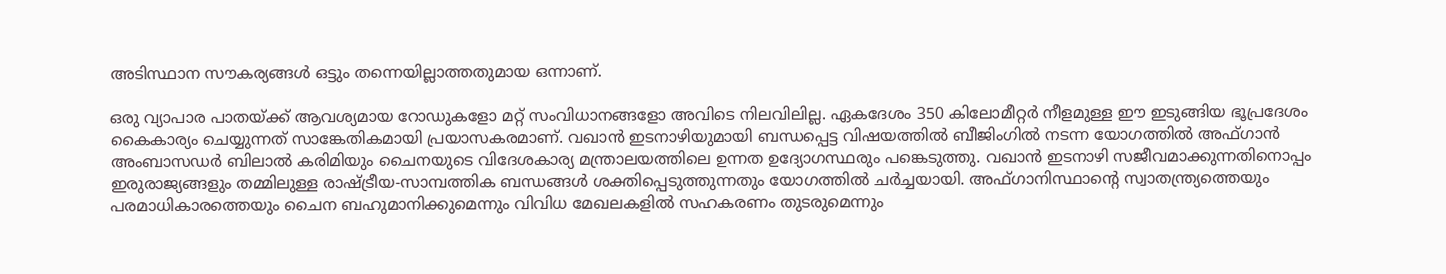അടിസ്ഥാന സൗകര്യങ്ങൾ ഒട്ടും തന്നെയില്ലാത്തതുമായ ഒന്നാണ്.

ഒരു വ്യാപാര പാതയ്ക്ക് ആവശ്യമായ റോഡുകളോ മറ്റ് സംവിധാനങ്ങളോ അവിടെ നിലവിലില്ല. ഏകദേശം 350 കിലോമീറ്റർ നീളമുള്ള ഈ ഇടുങ്ങിയ ഭൂപ്രദേശം കൈകാര്യം ചെയ്യുന്നത് സാങ്കേതികമായി പ്രയാസകരമാണ്. വഖാൻ ഇടനാഴിയുമായി ബന്ധപ്പെട്ട വിഷയത്തിൽ ബീജിംഗിൽ നടന്ന യോഗത്തിൽ അഫ്ഗാൻ അംബാസഡർ ബിലാൽ കരിമിയും ചൈനയുടെ വിദേശകാര്യ മന്ത്രാലയത്തിലെ ഉന്നത ഉദ്യോഗസ്ഥരും പങ്കെടുത്തു. വഖാൻ ഇടനാഴി സജീവമാക്കുന്നതിനൊപ്പം ഇരുരാജ്യങ്ങളും തമ്മിലുള്ള രാഷ്ട്രീയ‑സാമ്പത്തിക ബന്ധങ്ങൾ ശക്തിപ്പെടുത്തുന്നതും യോഗത്തിൽ ചർച്ചയായി. അഫ്ഗാനിസ്ഥാന്റെ സ്വാതന്ത്ര്യത്തെയും പരമാധികാരത്തെയും ചൈന ബഹുമാനിക്കുമെന്നും വിവിധ മേഖലകളിൽ സഹകരണം തുടരുമെന്നും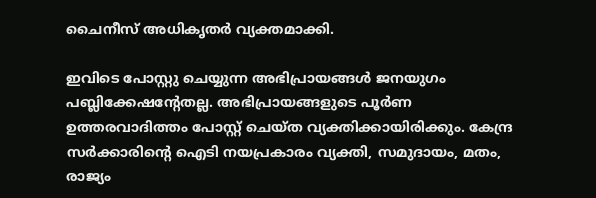ചൈനീസ് അധികൃതർ വ്യക്തമാക്കി.

ഇവിടെ പോസ്റ്റു ചെയ്യുന്ന അഭിപ്രായങ്ങള്‍ ജനയുഗം പബ്ലിക്കേഷന്റേതല്ല. അഭിപ്രായങ്ങളുടെ പൂര്‍ണ ഉത്തരവാദിത്തം പോസ്റ്റ് ചെയ്ത വ്യക്തിക്കായിരിക്കും. കേന്ദ്ര സര്‍ക്കാരിന്റെ ഐടി നയപ്രകാരം വ്യക്തി, സമുദായം, മതം, രാജ്യം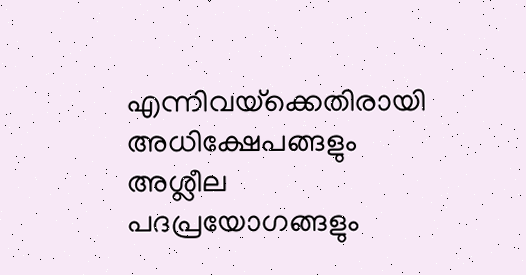എന്നിവയ്‌ക്കെതിരായി അധിക്ഷേപങ്ങളും അശ്ലീല പദപ്രയോഗങ്ങളും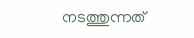നടത്തുന്നത്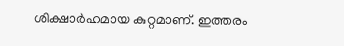ശിക്ഷാര്‍ഹമായ കുറ്റമാണ്. ഇത്തരം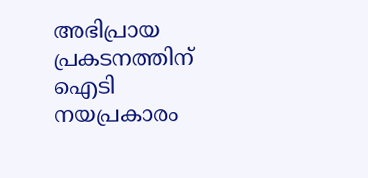അഭിപ്രായ പ്രകടനത്തിന് ഐടി നയപ്രകാരം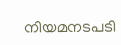നിയമനടപടി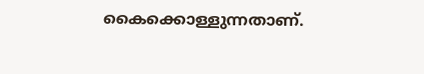കൈക്കൊള്ളുന്നതാണ്.